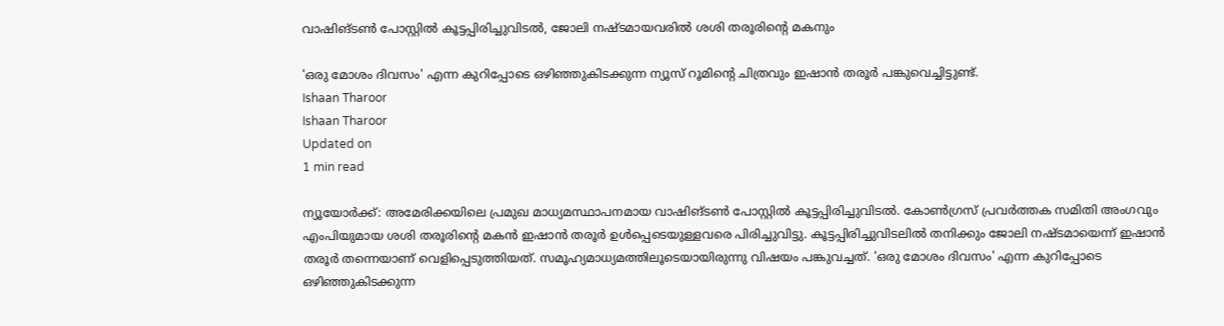വാഷിങ്ടണ്‍ പോസ്റ്റില്‍ കൂട്ടപ്പിരിച്ചുവിടല്‍, ജോലി നഷ്ടമായവരില്‍ ശശി തരൂരിന്റെ മകനും

'ഒരു മോശം ദിവസം' എന്ന കുറിപ്പോടെ ഒഴിഞ്ഞുകിടക്കുന്ന ന്യൂസ് റൂമിന്റെ ചിത്രവും ഇഷാന്‍ തരൂര്‍ പങ്കുവെച്ചിട്ടുണ്ട്.
Ishaan Tharoor
Ishaan Tharoor
Updated on
1 min read

ന്യൂയോര്‍ക്ക്: അമേരിക്കയിലെ പ്രമുഖ മാധ്യമസ്ഥാപനമായ വാഷിങ്ടണ്‍ പോസ്റ്റില്‍ കൂട്ടപ്പിരിച്ചുവിടല്‍. കോണ്‍ഗ്രസ് പ്രവര്‍ത്തക സമിതി അംഗവും എംപിയുമായ ശശി തരൂരിന്റെ മകന്‍ ഇഷാന്‍ തരൂര്‍ ഉള്‍പ്പെടെയുള്ളവരെ പിരിച്ചുവിട്ടു. കൂട്ടപ്പിരിച്ചുവിടലില്‍ തനിക്കും ജോലി നഷ്ടമായെന്ന് ഇഷാന്‍ തരൂര്‍ തന്നെയാണ് വെളിപ്പെടുത്തിയത്. സമൂഹ്യമാധ്യമത്തിലൂടെയായിരുന്നു വിഷയം പങ്കുവച്ചത്. 'ഒരു മോശം ദിവസം' എന്ന കുറിപ്പോടെ ഒഴിഞ്ഞുകിടക്കുന്ന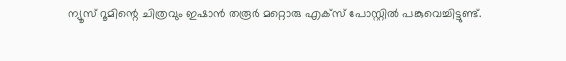ന്യൂസ് റൂമിന്റെ ചിത്രവും ഇഷാന്‍ തരൂര്‍ മറ്റൊരു എക്‌സ് പോസ്റ്റില്‍ പങ്കുവെച്ചിട്ടുണ്ട്.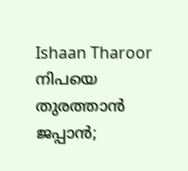Ishaan Tharoor
നിപയെ തുരത്താന്‍ ജപ്പാന്‍;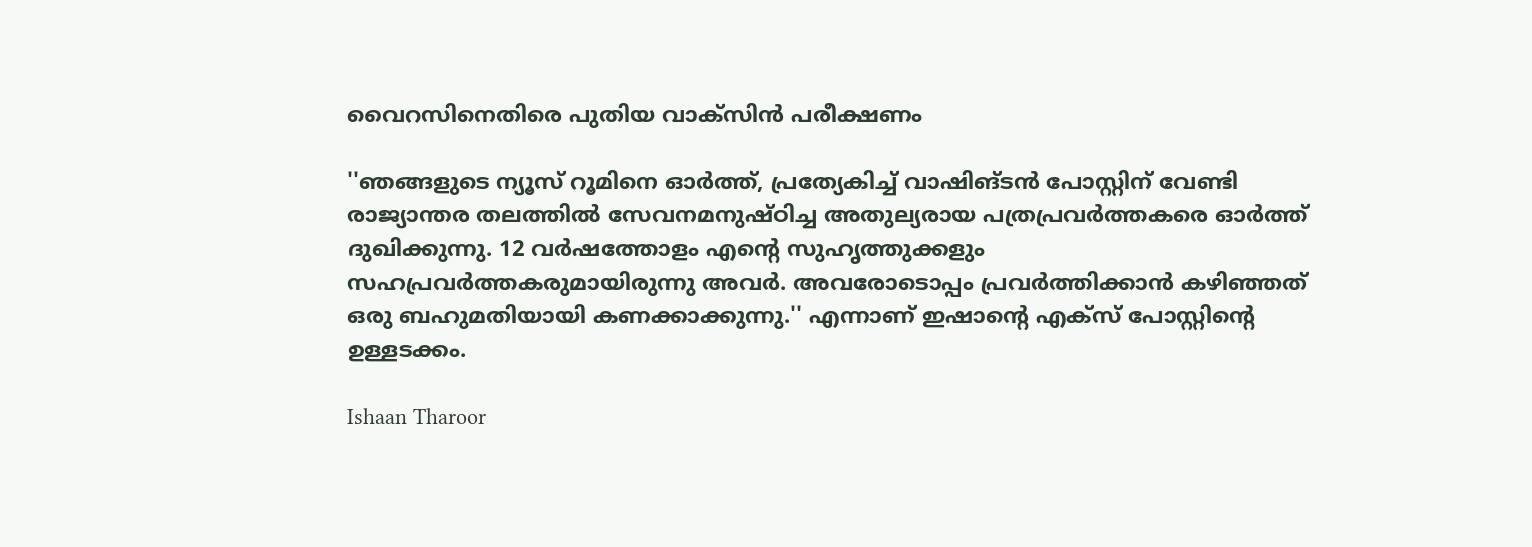വൈറസിനെതിരെ പുതിയ വാക്‌സിന്‍ പരീക്ഷണം

''ഞങ്ങളുടെ ന്യൂസ് റൂമിനെ ഓര്‍ത്ത്, പ്രത്യേകിച്ച് വാഷിങ്ടന്‍ പോസ്റ്റിന് വേണ്ടി രാജ്യാന്തര തലത്തില്‍ സേവനമനുഷ്ഠിച്ച അതുല്യരായ പത്രപ്രവര്‍ത്തകരെ ഓര്‍ത്ത് ദുഖിക്കുന്നു. 12 വര്‍ഷത്തോളം എന്റെ സുഹൃത്തുക്കളും സഹപ്രവര്‍ത്തകരുമായിരുന്നു അവര്‍. അവരോടൊപ്പം പ്രവര്‍ത്തിക്കാന്‍ കഴിഞ്ഞത് ഒരു ബഹുമതിയായി കണക്കാക്കുന്നു.'' എന്നാണ് ഇഷാന്റെ എക്‌സ് പോസ്റ്റിന്റെ ഉള്ളടക്കം.

Ishaan Tharoor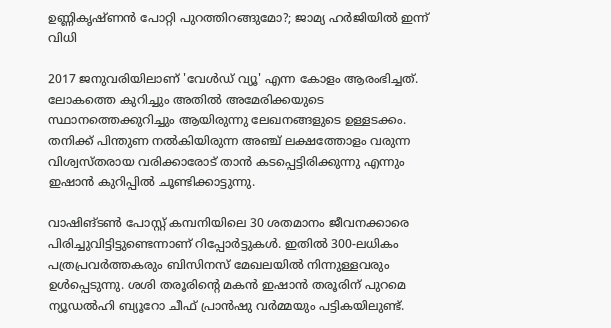ഉണ്ണികൃഷ്ണന്‍ പോറ്റി പുറത്തിറങ്ങുമോ?; ജാമ്യ ഹര്‍ജിയില്‍ ഇന്ന് വിധി

2017 ജനുവരിയിലാണ് 'വേള്‍ഡ് വ്യൂ' എന്ന കോളം ആരംഭിച്ചത്. ലോകത്തെ കുറിച്ചും അതില്‍ അമേരിക്കയുടെ സ്ഥാനത്തെക്കുറിച്ചും ആയിരുന്നു ലേഖനങ്ങളുടെ ഉള്ളടക്കം. തനിക്ക് പിന്തുണ നല്‍കിയിരുന്ന അഞ്ച് ലക്ഷത്തോളം വരുന്ന വിശ്വസ്തരായ വരിക്കാരോട് താന്‍ കടപ്പെട്ടിരിക്കുന്നു എന്നും ഇഷാന്‍ കുറിപ്പില്‍ ചൂണ്ടിക്കാട്ടുന്നു.

വാഷിങ്ടണ്‍ പോസ്റ്റ് കമ്പനിയിലെ 30 ശതമാനം ജീവനക്കാരെ പിരിച്ചുവിട്ടിട്ടുണ്ടെന്നാണ് റിപ്പോര്‍ട്ടുകള്‍. ഇതില്‍ 300-ലധികം പത്രപ്രവര്‍ത്തകരും ബിസിനസ് മേഖലയില്‍ നിന്നുള്ളവരും ഉള്‍പ്പെടുന്നു. ശശി തരൂരിന്റെ മകന്‍ ഇഷാന്‍ തരൂരിന് പുറമെ ന്യൂഡല്‍ഹി ബ്യൂറോ ചീഫ് പ്രാന്‍ഷു വര്‍മ്മയും പട്ടികയിലുണ്ട്.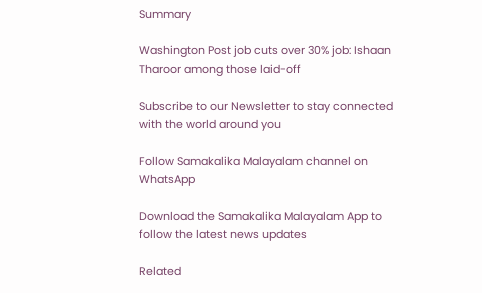Summary

Washington Post job cuts over 30% job: Ishaan Tharoor among those laid-off

Subscribe to our Newsletter to stay connected with the world around you

Follow Samakalika Malayalam channel on WhatsApp

Download the Samakalika Malayalam App to follow the latest news updates

Related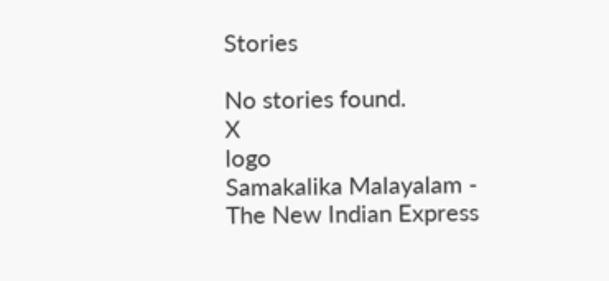Stories

No stories found.
X
logo
Samakalika Malayalam - The New Indian Express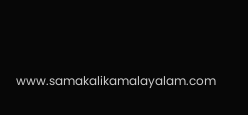www.samakalikamalayalam.com